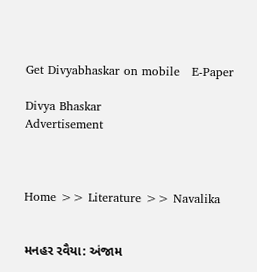Get Divyabhaskar on mobile   E-Paper

Divya Bhaskar
Advertisement



Home >> Literature >> Navalika


મનહર રવૈયા: અંજામ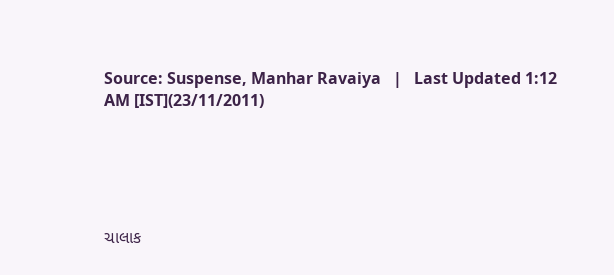Source: Suspense, Manhar Ravaiya   |   Last Updated 1:12 AM [IST](23/11/2011)





ચાલાક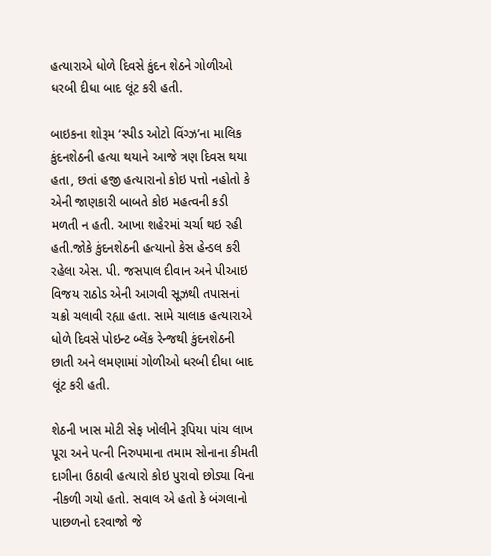હત્યારાએ ધોળે દિવસે કુંદન શેઠને ગોળીઓ ધરબી દીધા બાદ લૂંટ કરી હતી.

બાઇકના શોરૂમ ‘સ્પીડ ઓટો વિંગ્ઝ’ના માલિક કુંદનશેઠની હત્યા થયાને આજે ત્રણ દિવસ થયા હતા, છતાં હજી હત્યારાનો કોઇ પત્તો નહોતો કે એની જાણકારી બાબતે કોઇ મહત્વની કડી મળતી ન હતી. આખા શહેરમાં ચર્ચા થઇ રહી હતી.જોકે કુંદનશેઠની હત્યાનો કેસ હેન્ડલ કરી રહેલા એસ. પી. જસપાલ દીવાન અને પીઆઇ વિજય રાઠોડ એની આગવી સૂઝથી તપાસનાં ચક્રો ચલાવી રહ્યા હતા. સામે ચાલાક હત્યારાએ ધોળે દિવસે પોઇન્ટ બ્લેંક રેન્જથી કુંદનશેઠની છાતી અને લમણામાં ગોળીઓ ધરબી દીધા બાદ લૂંટ કરી હતી.

શેઠની ખાસ મોટી સેફ ખોલીને રૂપિયા પાંચ લાખ પૂરા અને પત્ની નિરુપમાના તમામ સોનાના કીમતી દાગીના ઉઠાવી હત્યારો કોઇ પુરાવો છોડ્યા વિના નીકળી ગયો હતો. સવાલ એ હતો કે બંગલાનો પાછળનો દરવાજો જે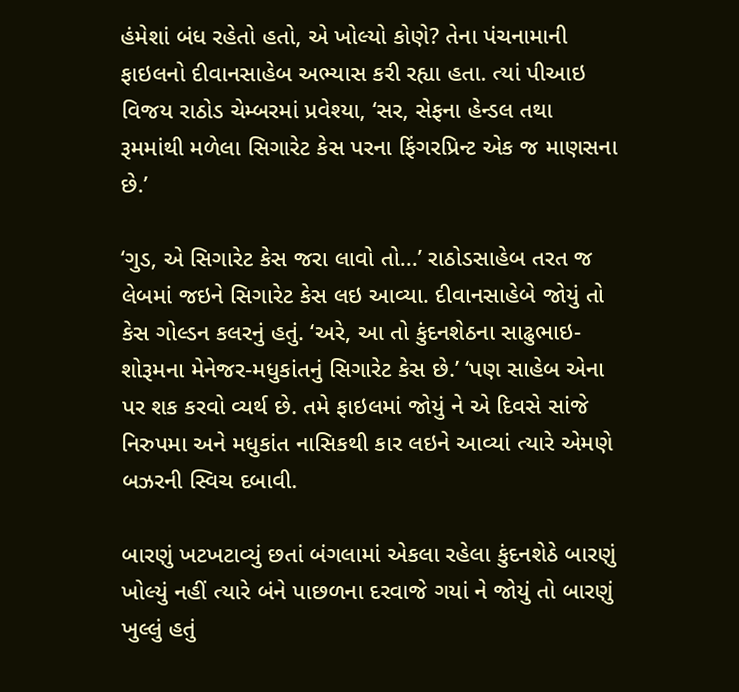હંમેશાં બંધ રહેતો હતો, એ ખોલ્યો કોણે? તેના પંચનામાની ફાઇલનો દીવાનસાહેબ અભ્યાસ કરી રહ્યા હતા. ત્યાં પીઆઇ વિજય રાઠોડ ચેમ્બરમાં પ્રવેશ્યા, ‘સર, સેફના હેન્ડલ તથા રૂમમાંથી મળેલા સિગારેટ કેસ પરના ફિંગરપ્રિન્ટ એક જ માણસના છે.’

‘ગુડ, એ સિગારેટ કેસ જરા લાવો તો...’ રાઠોડસાહેબ તરત જ લેબમાં જઇને સિગારેટ કેસ લઇ આવ્યા. દીવાનસાહેબે જોયું તો કેસ ગોલ્ડન કલરનું હતું. ‘અરે, આ તો કુંદનશેઠના સાઢુભાઇ-શોરૂમના મેનેજર-મધુકાંતનું સિગારેટ કેસ છે.’ ‘પણ સાહેબ એના પર શક કરવો વ્યર્થ છે. તમે ફાઇલમાં જોયું ને એ દિવસે સાંજે નિરુપમા અને મધુકાંત નાસિકથી કાર લઇને આવ્યાં ત્યારે એમણે બઝરની સ્વિચ દબાવી.

બારણું ખટખટાવ્યું છતાં બંગલામાં એકલા રહેલા કુંદનશેઠે બારણું ખોલ્યું નહીં ત્યારે બંને પાછળના દરવાજે ગયાં ને જોયું તો બારણું ખુલ્લું હતું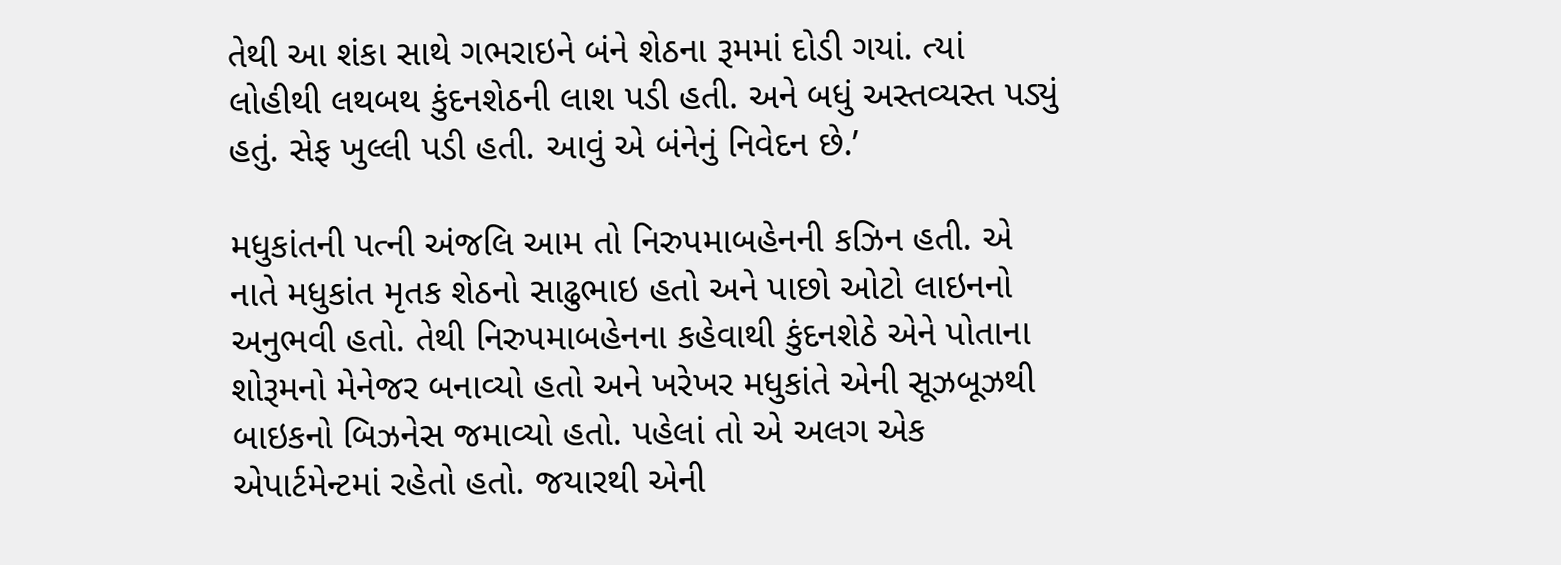તેથી આ શંકા સાથે ગભરાઇને બંને શેઠના રૂમમાં દોડી ગયાં. ત્યાં લોહીથી લથબથ કુંદનશેઠની લાશ પડી હતી. અને બધું અસ્તવ્યસ્ત પડ્યું હતું. સેફ ખુલ્લી પડી હતી. આવું એ બંનેનું નિવેદન છે.’

મધુકાંતની પત્ની અંજલિ આમ તો નિરુપમાબહેનની કઝિન હતી. એ નાતે મધુકાંત મૃતક શેઠનો સાઢુભાઇ હતો અને પાછો ઓટો લાઇનનો અનુભવી હતો. તેથી નિરુપમાબહેનના કહેવાથી કુંદનશેઠે એને પોતાના શોરૂમનો મેનેજર બનાવ્યો હતો અને ખરેખર મધુકાંતે એની સૂઝબૂઝથી બાઇકનો બિઝનેસ જમાવ્યો હતો. પહેલાં તો એ અલગ એક એપાર્ટમેન્ટમાં રહેતો હતો. જયારથી એની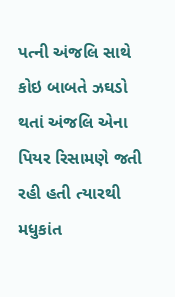પત્ની અંજલિ સાથે કોઇ બાબતે ઝઘડો થતાં અંજલિ એના પિયર રિસામણે જતી રહી હતી ત્યારથી મધુકાંત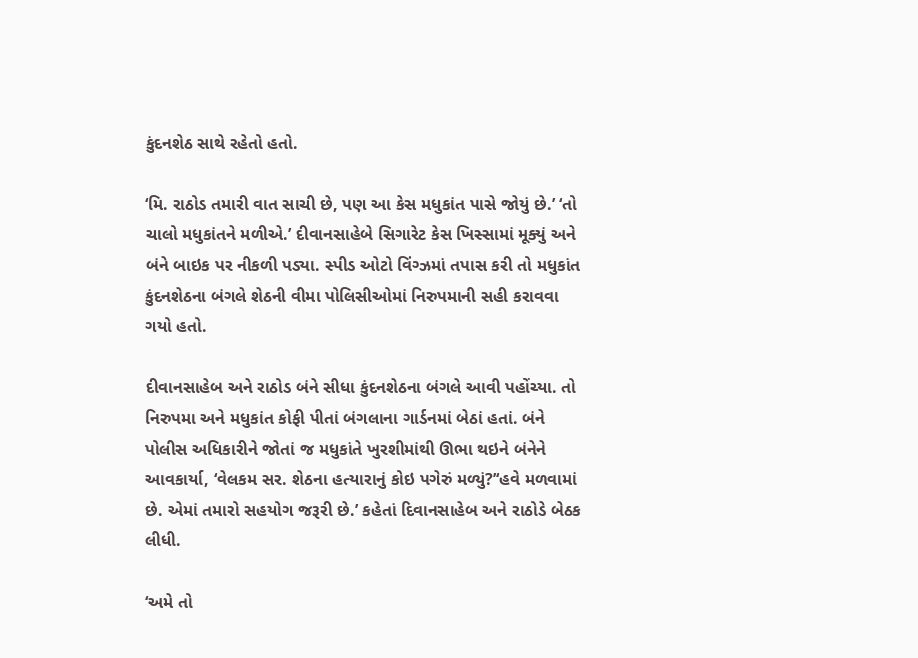કુંદનશેઠ સાથે રહેતો હતો.

‘મિ. રાઠોડ તમારી વાત સાચી છે, પણ આ કેસ મધુકાંત પાસે જોયું છે.’ ‘તો ચાલો મધુકાંતને મળીએ.’ દીવાનસાહેબે સિગારેટ કેસ ખિસ્સામાં મૂક્યું અને બંને બાઇક પર નીકળી પડ્યા. સ્પીડ ઓટો વિંગ્ઝમાં તપાસ કરી તો મધુકાંત કુંદનશેઠના બંગલે શેઠની વીમા પોલિસીઓમાં નિરુપમાની સહી કરાવવા ગયો હતો.

દીવાનસાહેબ અને રાઠોડ બંને સીધા કુંદનશેઠના બંગલે આવી પહોંચ્યા. તો નિરુપમા અને મધુકાંત કોફી પીતાં બંગલાના ગાર્ડનમાં બેઠાં હતાં. બંને પોલીસ અધિકારીને જોતાં જ મધુકાંતે ખુરશીમાંથી ઊભા થઇને બંનેને આવકાર્યા, ‘વેલકમ સર. શેઠના હત્યારાનું કોઇ પગેરું મળ્યું?’‘હવે મળવામાં છે. એમાં તમારો સહયોગ જરૂરી છે.’ કહેતાં દિવાનસાહેબ અને રાઠોડે બેઠક લીધી.

‘અમે તો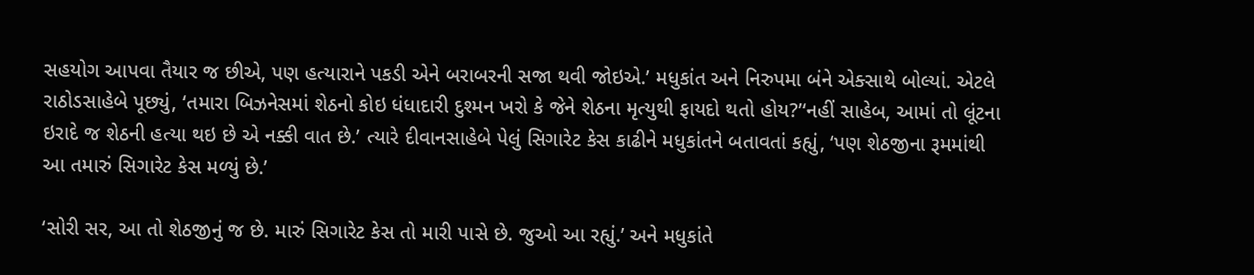સહયોગ આપવા તૈયાર જ છીએ, પણ હત્યારાને પકડી એને બરાબરની સજા થવી જોઇએ.’ મધુકાંત અને નિરુપમા બંને એક્સાથે બોલ્યાં. એટલે રાઠોડસાહેબે પૂછ્યું, ‘તમારા બિઝનેસમાં શેઠનો કોઇ ધંધાદારી દુશ્મન ખરો કે જેને શેઠના મૃત્યુથી ફાયદો થતો હોય?’‘નહીં સાહેબ, આમાં તો લૂંટના ઇરાદે જ શેઠની હત્યા થઇ છે એ નક્કી વાત છે.’ ત્યારે દીવાનસાહેબે પેલું સિગારેટ કેસ કાઢીને મધુકાંતને બતાવતાં કહ્યું, ‘પણ શેઠજીના રૂમમાંથી આ તમારું સિગારેટ કેસ મળ્યું છે.’

‘સોરી સર, આ તો શેઠજીનું જ છે. મારું સિગારેટ કેસ તો મારી પાસે છે. જુઓ આ રહ્યું.’ અને મધુકાંતે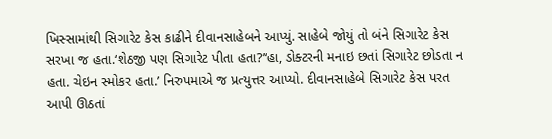ખિસ્સામાંથી સિગારેટ કેસ કાઢીને દીવાનસાહેબને આપ્યું. સાહેબે જોયું તો બંને સિગારેટ કેસ સરખા જ હતા.‘શેઠજી પણ સિગારેટ પીતા હતા?’‘હા, ડોક્ટરની મનાઇ છતાં સિગારેટ છોડતા ન હતા. ચેઇન સ્મોકર હતા.’ નિરુપમાએ જ પ્રત્યુત્તર આપ્યો. દીવાનસાહેબે સિગારેટ કેસ પરત આપી ઊઠતાં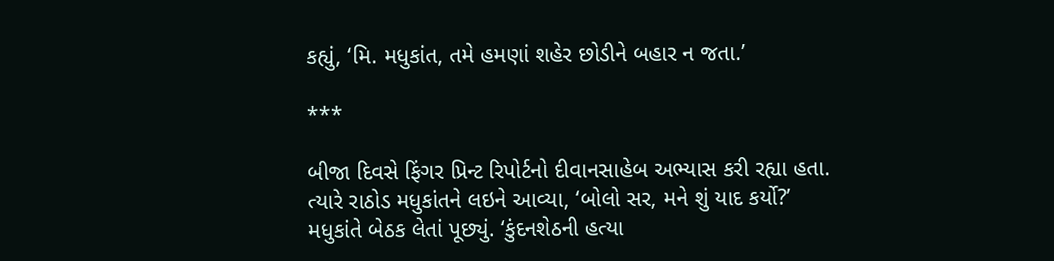કહ્યું, ‘મિ. મધુકાંત, તમે હમણાં શહેર છોડીને બહાર ન જતા.’

***

બીજા દિવસે ફિંગર પ્રિન્ટ રિપોર્ટનો દીવાનસાહેબ અભ્યાસ કરી રહ્યા હતા. ત્યારે રાઠોડ મધુકાંતને લઇને આવ્યા, ‘બોલો સર, મને શું યાદ કર્યો?’ મધુકાંતે બેઠક લેતાં પૂછ્યું. ‘કુંદનશેઠની હત્યા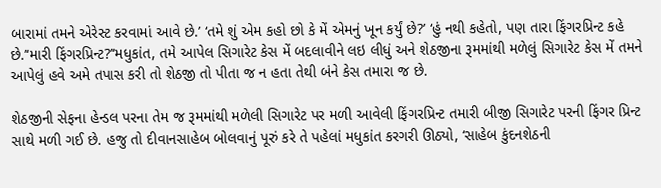બારામાં તમને એરેસ્ટ કરવામાં આવે છે.’ ‘તમે શું એમ કહો છો કે મેં એમનું ખૂન કર્યું છે?’ ‘હું નથી કહેતો, પણ તારા ફિંગરપ્રિન્ટ કહે છે.’‘મારી ફિંગરપ્રિન્ટ?’‘મધુકાંત, તમે આપેલ સિગારેટ કેસ મેં બદલાવીને લઇ લીધું અને શેઠજીના રૂમમાંથી મળેલું સિગારેટ કેસ મેં તમને આપેલું હવે અમે તપાસ કરી તો શેઠજી તો પીતા જ ન હતા તેથી બંને કેસ તમારા જ છે.

શેઠજીની સેફના હેન્ડલ પરના તેમ જ રૂમમાંથી મળેલી સિગારેટ પર મળી આવેલી ફિંગરપ્રિન્ટ તમારી બીજી સિગારેટ પરની ફિંગર પ્રિન્ટ સાથે મળી ગઈ છે. હજુ તો દીવાનસાહેબ બોલવાનું પૂરું કરે તે પહેલાં મધુકાંત કરગરી ઊઠ્યો, ‘સાહેબ કુંદનશેઠની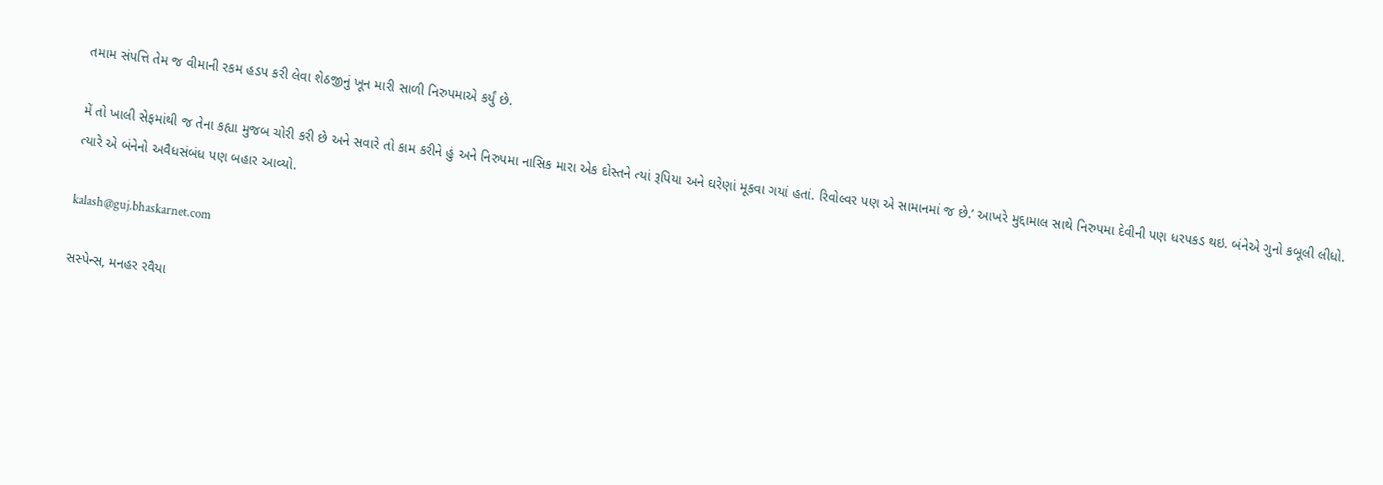તમામ સંપત્તિ તેમ જ વીમાની રકમ હડપ કરી લેવા શેઠજીનું ખૂન મારી સાળી નિરુપમાએ કર્યું છે.

મેં તો ખાલી સેફમાંથી જ તેના કહ્યા મુજબ ચોરી કરી છે અને સવારે તો કામ કરીને હું અને નિરુપમા નાસિક મારા એક દોસ્તને ત્યાં રૂપિયા અને ઘરેણાં મૂકવા ગયાં હતાં. રિવોલ્વર પણ એ સામાનમાં જ છે.’ આખરે મુદ્દામાલ સાથે નિરુપમા દેવીની પણ ધરપકડ થઇ. બંનેએ ગુનો કબૂલી લીધો. ત્યારે એ બંનેનો અવૈધસંબંધ પણ બહાર આવ્યો.

kalash@guj.bhaskarnet.com

સસ્પેન્સ, મનહર રવૈયા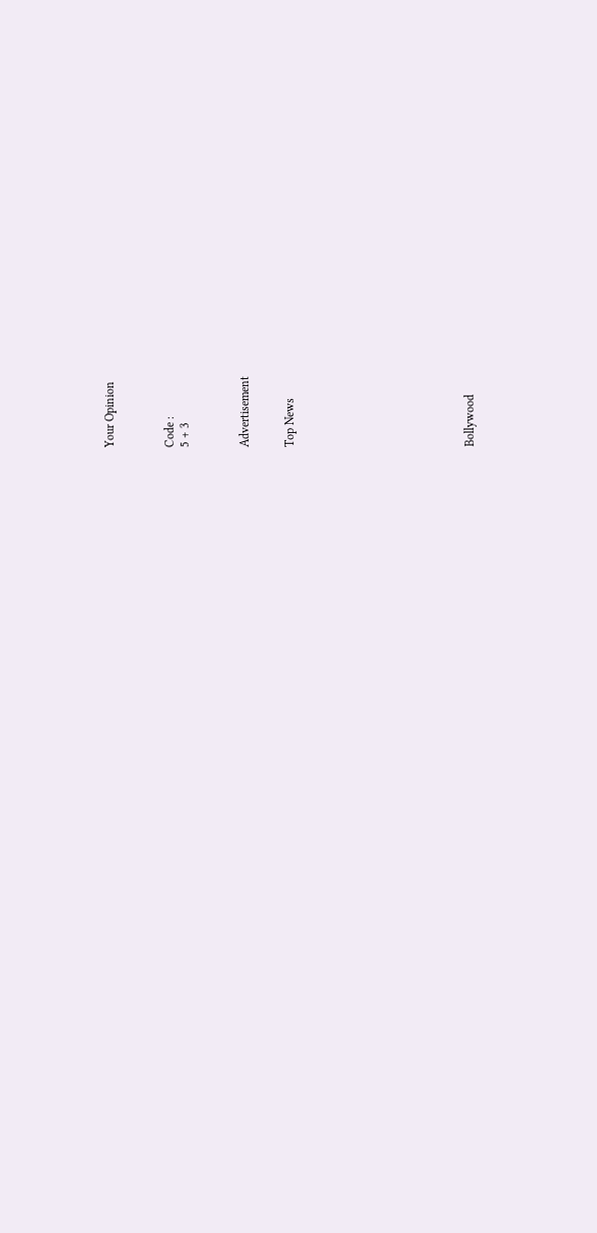Your Opinion



Code :
5 + 3



Advertisement


Top News











Bollywood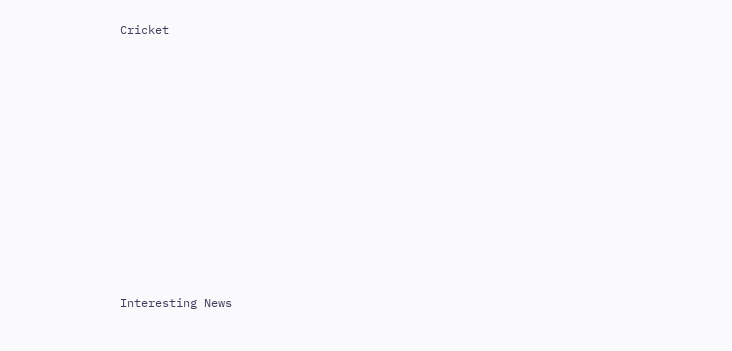Cricket











Interesting News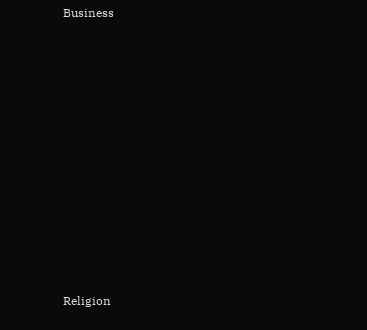Business











Religion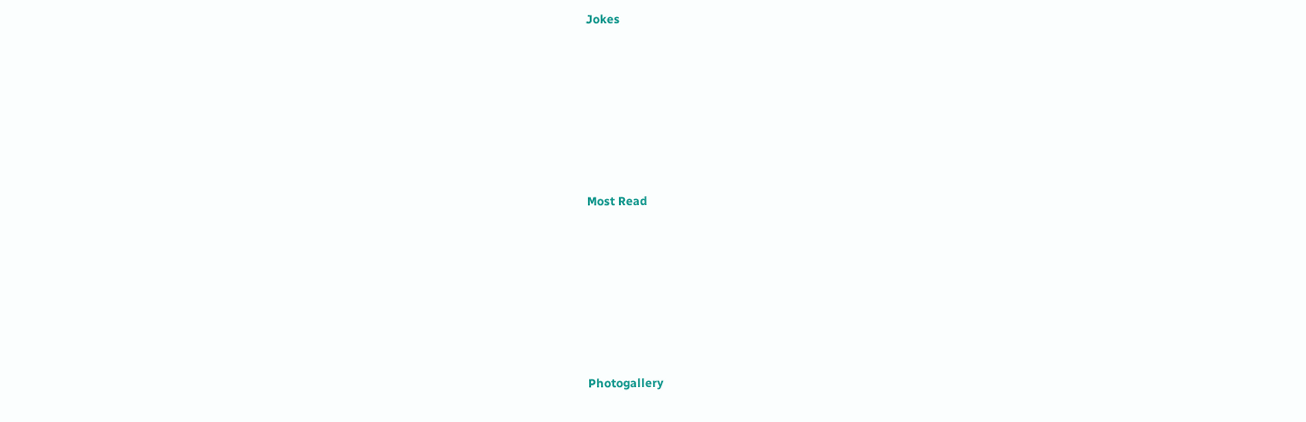Jokes











Most Read











Photogallery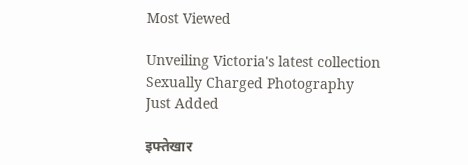Most Viewed

Unveiling Victoria's latest collection
Sexually Charged Photography
Just Added

इफ्तेखार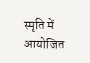स्मृति में आयोजित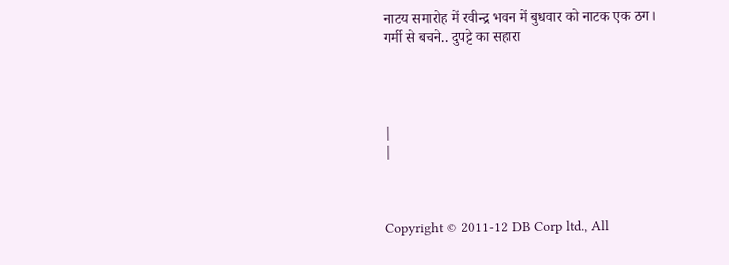नाटय समारोह में रवीन्द्र भवन में बुधवार को नाटक एक ठग।
गर्मी से बचने.. दुपट्टे का सहारा




|
|



Copyright © 2011-12 DB Corp ltd., All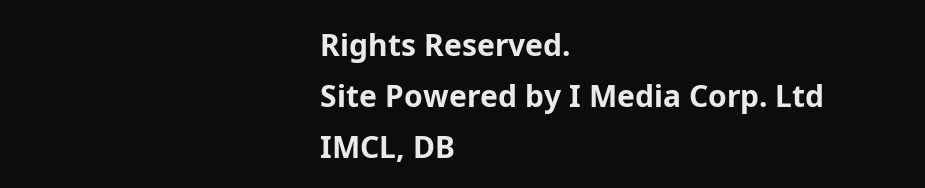Rights Reserved.
Site Powered by I Media Corp. Ltd IMCL, DB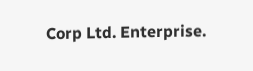Corp Ltd. Enterprise.